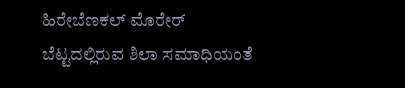ಹಿರೇಬೆಣಕಲ್ ಮೊರೇರ್ ಬೆಟ್ಟದಲ್ಲಿರುವ ಶಿಲಾ ಸಮಾಧಿಯಂತೆ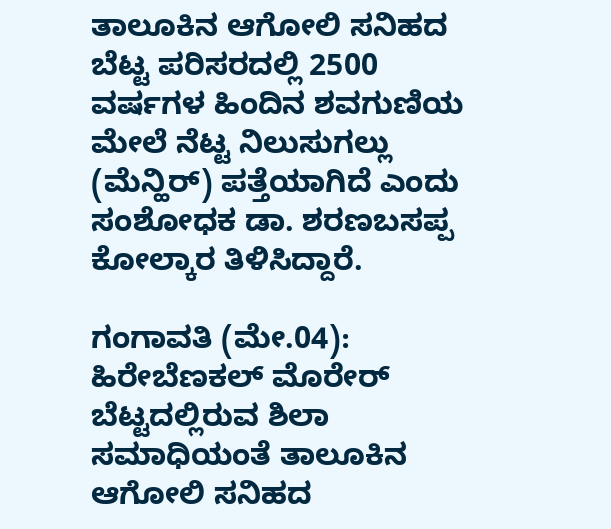ತಾಲೂಕಿನ ಆಗೋಲಿ ಸನಿಹದ ಬೆಟ್ಟ ಪರಿಸರದಲ್ಲಿ 2500 ವರ್ಷಗಳ ಹಿಂದಿನ ಶವಗುಣಿಯ ಮೇಲೆ ನೆಟ್ಟ ನಿಲುಸುಗಲ್ಲು (ಮೆನ್ಹಿರ್) ಪತ್ತೆಯಾಗಿದೆ ಎಂದು ಸಂಶೋಧಕ ಡಾ. ಶರಣಬಸಪ್ಪ ಕೋಲ್ಕಾರ ತಿಳಿಸಿದ್ದಾರೆ.

ಗಂಗಾವತಿ (ಮೇ.04): ಹಿರೇಬೆಣಕಲ್ ಮೊರೇರ್ ಬೆಟ್ಟದಲ್ಲಿರುವ ಶಿಲಾ ಸಮಾಧಿಯಂತೆ ತಾಲೂಕಿನ ಆಗೋಲಿ ಸನಿಹದ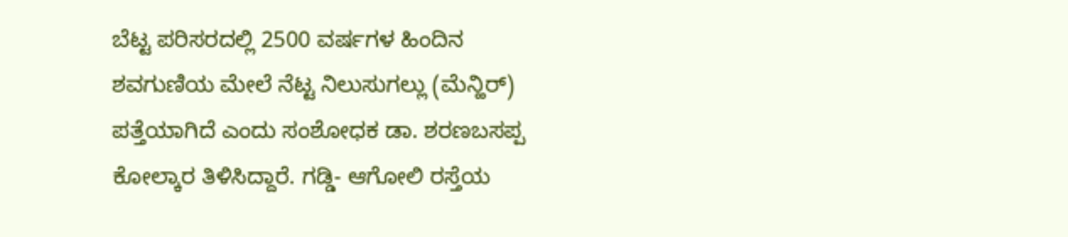ಬೆಟ್ಟ ಪರಿಸರದಲ್ಲಿ 2500 ವರ್ಷಗಳ ಹಿಂದಿನ ಶವಗುಣಿಯ ಮೇಲೆ ನೆಟ್ಟ ನಿಲುಸುಗಲ್ಲು (ಮೆನ್ಹಿರ್) ಪತ್ತೆಯಾಗಿದೆ ಎಂದು ಸಂಶೋಧಕ ಡಾ. ಶರಣಬಸಪ್ಪ ಕೋಲ್ಕಾರ ತಿಳಿಸಿದ್ದಾರೆ. ಗಡ್ಡಿ- ಆಗೋಲಿ ರಸ್ತೆಯ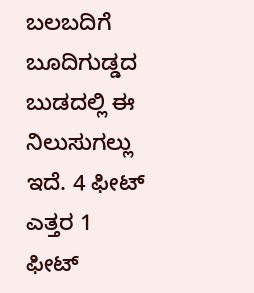ಬಲಬದಿಗೆ ಬೂದಿಗುಡ್ಡದ ಬುಡದಲ್ಲಿ ಈ ನಿಲುಸುಗಲ್ಲು ಇದೆ. 4 ಫೀಟ್ ಎತ್ತರ 1 ಫೀಟ್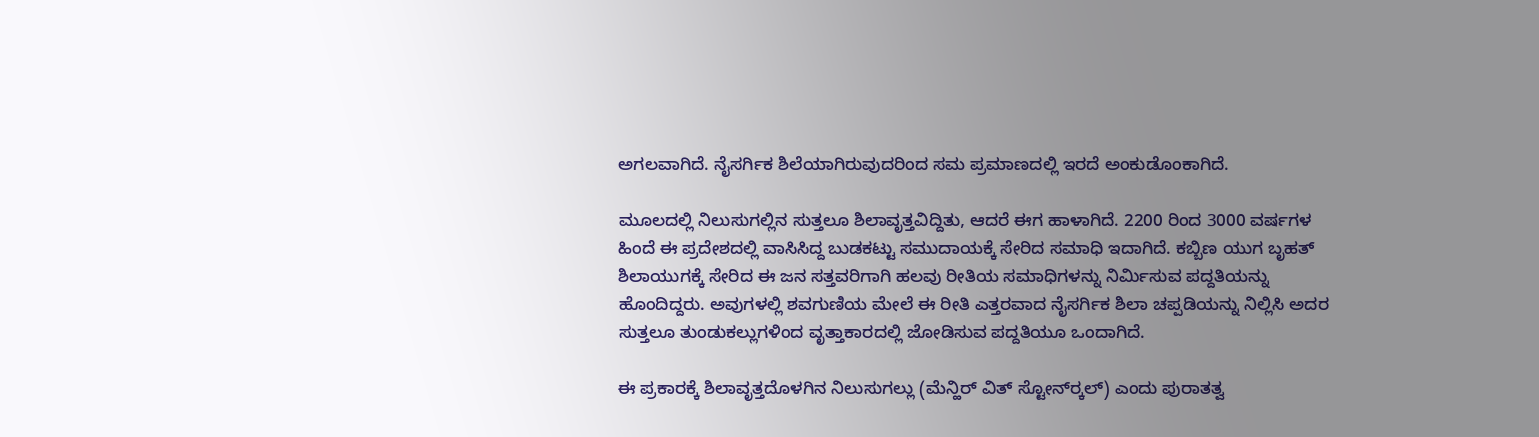ಅಗಲವಾಗಿದೆ. ನೈಸರ್ಗಿಕ ಶಿಲೆಯಾಗಿರುವುದರಿಂದ ಸಮ ಪ್ರಮಾಣದಲ್ಲಿ ಇರದೆ ಅಂಕುಡೊಂಕಾಗಿದೆ.

ಮೂಲದಲ್ಲಿ ನಿಲುಸುಗಲ್ಲಿನ ಸುತ್ತಲೂ ಶಿಲಾವೃತ್ತವಿದ್ದಿತು, ಆದರೆ ಈಗ ಹಾಳಾಗಿದೆ. 2200 ರಿಂದ 3000 ವರ್ಷಗಳ ಹಿಂದೆ ಈ ಪ್ರದೇಶದಲ್ಲಿ ವಾಸಿಸಿದ್ದ ಬುಡಕಟ್ಟು ಸಮುದಾಯಕ್ಕೆ ಸೇರಿದ ಸಮಾಧಿ ಇದಾಗಿದೆ. ಕಬ್ಬಿಣ ಯುಗ ಬೃಹತ್ ಶಿಲಾಯುಗಕ್ಕೆ ಸೇರಿದ ಈ ಜನ ಸತ್ತವರಿಗಾಗಿ ಹಲವು ರೀತಿಯ ಸಮಾಧಿಗಳನ್ನು ನಿರ್ಮಿಸುವ ಪದ್ದತಿಯನ್ನು ಹೊಂದಿದ್ದರು. ಅವುಗಳಲ್ಲಿ ಶವಗುಣಿಯ ಮೇಲೆ ಈ ರೀತಿ ಎತ್ತರವಾದ ನೈಸರ್ಗಿಕ ಶಿಲಾ ಚಪ್ಪಡಿಯನ್ನು ನಿಲ್ಲಿಸಿ ಅದರ ಸುತ್ತಲೂ ತುಂಡುಕಲ್ಲುಗಳಿಂದ ವೃತ್ತಾಕಾರದಲ್ಲಿ ಜೋಡಿಸುವ ಪದ್ದತಿಯೂ ಒಂದಾಗಿದೆ.

ಈ ಪ್ರಕಾರಕ್ಕೆ ಶಿಲಾವೃತ್ತದೊಳಗಿನ ನಿಲುಸುಗಲ್ಲು (ಮೆನ್ಹಿರ್ ವಿತ್ ಸ್ಟೋನ್‌ರ‍್ಕಲ್) ಎಂದು ಪುರಾತತ್ವ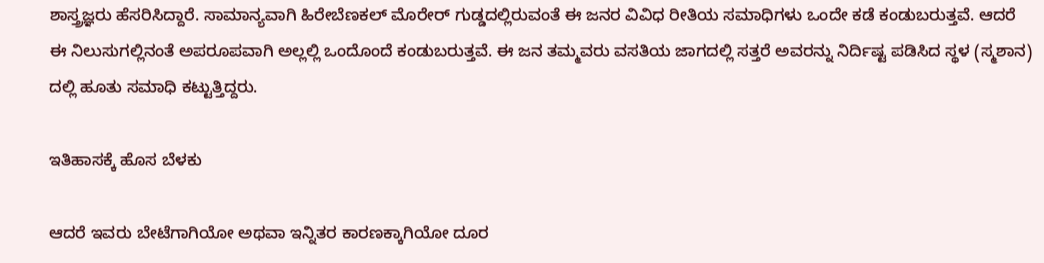ಶಾಸ್ತ್ರಜ್ಞರು ಹೆಸರಿಸಿದ್ದಾರೆ. ಸಾಮಾನ್ಯವಾಗಿ ಹಿರೇಬೆಣಕಲ್ ಮೊರೇರ್ ಗುಡ್ಡದಲ್ಲಿರುವಂತೆ ಈ ಜನರ ವಿವಿಧ ರೀತಿಯ ಸಮಾಧಿಗಳು ಒಂದೇ ಕಡೆ ಕಂಡುಬರುತ್ತವೆ. ಆದರೆ ಈ ನಿಲುಸುಗಲ್ಲಿನಂತೆ ಅಪರೂಪವಾಗಿ ಅಲ್ಲಲ್ಲಿ ಒಂದೊಂದೆ ಕಂಡುಬರುತ್ತವೆ. ಈ ಜನ ತಮ್ಮವರು ವಸತಿಯ ಜಾಗದಲ್ಲಿ ಸತ್ತರೆ ಅವರನ್ನು ನಿರ್ದಿಷ್ಟ ಪಡಿಸಿದ ಸ್ಥಳ (ಸ್ಮಶಾನ) ದಲ್ಲಿ ಹೂತು ಸಮಾಧಿ ಕಟ್ಟುತ್ತಿದ್ದರು.

ಇತಿಹಾಸಕ್ಕೆ ಹೊಸ ಬೆಳಕು

ಆದರೆ ಇವರು ಬೇಟೆಗಾಗಿಯೋ ಅಥವಾ ಇನ್ನಿತರ ಕಾರಣಕ್ಕಾಗಿಯೋ ದೂರ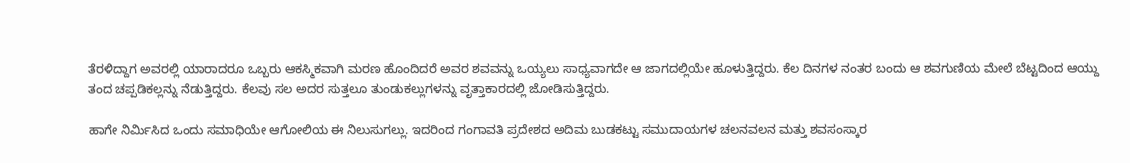ತೆರಳಿದ್ದಾಗ ಅವರಲ್ಲಿ ಯಾರಾದರೂ ಒಬ್ಬರು ಆಕಸ್ಮಿಕವಾಗಿ ಮರಣ ಹೊಂದಿದರೆ ಅವರ ಶವವನ್ನು ಒಯ್ಯಲು ಸಾಧ್ಯವಾಗದೇ ಆ ಜಾಗದಲ್ಲಿಯೇ ಹೂಳುತ್ತಿದ್ದರು. ಕೆಲ ದಿನಗಳ ನಂತರ ಬಂದು ಆ ಶವಗುಣಿಯ ಮೇಲೆ ಬೆಟ್ಟದಿಂದ ಆಯ್ದು ತಂದ ಚಪ್ಪಡಿಕಲ್ಲನ್ನು ನೆಡುತ್ತಿದ್ದರು. ಕೆಲವು ಸಲ ಅದರ ಸುತ್ತಲೂ ತುಂಡುಕಲ್ಲುಗಳನ್ನು ವೃತ್ತಾಕಾರದಲ್ಲಿ ಜೋಡಿಸುತ್ತಿದ್ದರು.

ಹಾಗೇ ನಿರ್ಮಿಸಿದ ಒಂದು ಸಮಾಧಿಯೇ ಆಗೋಲಿಯ ಈ ನಿಲುಸುಗಲ್ಲು. ಇದರಿಂದ ಗಂಗಾವತಿ ಪ್ರದೇಶದ ಅದಿಮ ಬುಡಕಟ್ಟು ಸಮುದಾಯಗಳ ಚಲನವಲನ ಮತ್ತು ಶವಸಂಸ್ಕಾರ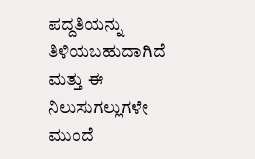ಪದ್ದತಿಯನ್ನು ತಿಳಿಯಬಹುದಾಗಿದೆ ಮತ್ತು ಈ ನಿಲುಸುಗಲ್ಲುಗಳೇ ಮುಂದೆ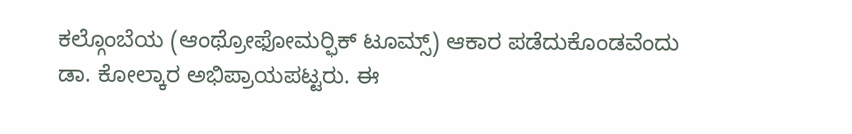ಕಲ್ಗೊಂಬೆಯ (ಆಂಥ್ರೋಫೋಮರ‍್ಫಿಕ್ ಟೂಮ್ಸ್) ಆಕಾರ ಪಡೆದುಕೊಂಡವೆಂದು ಡಾ. ಕೋಲ್ಕಾರ ಅಭಿಪ್ರಾಯಪಟ್ಟರು. ಈ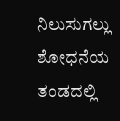ನಿಲುಸುಗಲ್ಲು ಶೋಧನೆಯ ತಂಡದಲ್ಲಿ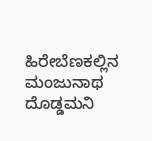ಹಿರೇಬೆಣಕಲ್ಲಿನ ಮಂಜುನಾಥ ದೊಡ್ಡಮನಿ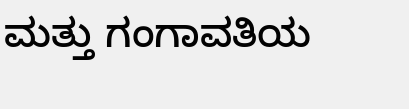ಮತ್ತು ಗಂಗಾವತಿಯ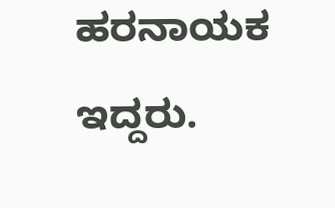ಹರನಾಯಕ ಇದ್ದರು.